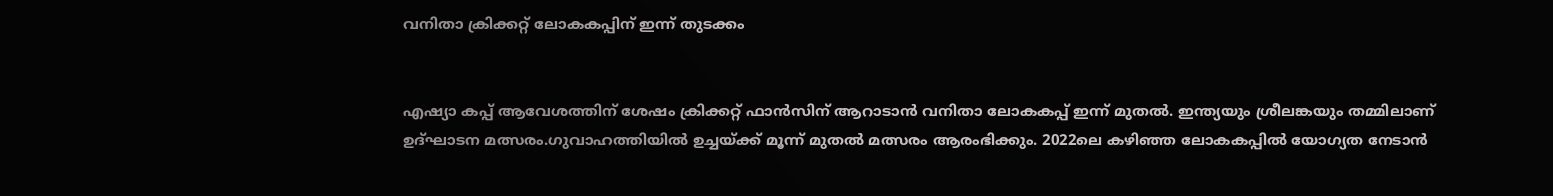വനിതാ ക്രിക്കറ്റ് ലോകകപ്പിന് ഇന്ന് തുടക്കം


എഷ്യാ കപ്പ് ആവേശത്തിന് ശേഷം ക്രിക്കറ്റ് ഫാൻസിന് ആറാടാൻ വനിതാ ലോകകപ്പ് ഇന്ന് മുതല്‍. ഇന്ത്യയും ശ്രീലങ്കയും തമ്മിലാണ് ഉദ്ഘാടന മത്സരം.ഗുവാഹത്തിയില്‍ ഉച്ചയ്ക്ക് മൂന്ന് മുതല്‍ മത്സരം ആരംഭിക്കും. 2022ലെ കഴിഞ്ഞ ലോകകപ്പില്‍ യോഗ്യത നേടാൻ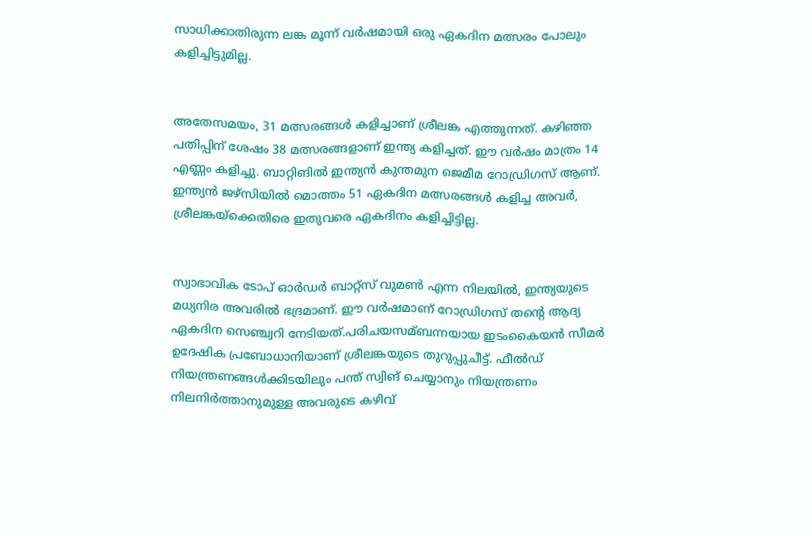സാധിക്കാതിരുന്ന ലങ്ക മൂന്ന് വര്‍ഷമായി ഒരു ഏകദിന മത്സരം പോലും കളിച്ചിട്ടുമില്ല.


അതേസമയം, 31 മത്സരങ്ങള്‍ കളിച്ചാണ് ശ്രീലങ്ക എത്തുന്നത്. കഴിഞ്ഞ പതിപ്പിന് ശേഷം 38 മത്സരങ്ങളാണ് ഇന്ത്യ കളിച്ചത്. ഈ വര്‍ഷം മാത്രം 14 എണ്ണം കളിച്ചു. ബാറ്റിങില്‍ ഇന്ത്യൻ കുന്തമുന ജെമീമ റോഡ്രിഗസ് ആണ്. ഇന്ത്യൻ ജഴ്സിയില്‍ മൊത്തം 51 ഏകദിന മത്സരങ്ങള്‍ കളിച്ച അവർ, ശ്രീലങ്കയ്ക്കെതിരെ ഇതുവരെ ഏകദിനം കളിച്ചിട്ടില്ല.


സ്വാഭാവിക ടോപ് ഓര്‍ഡര്‍ ബാറ്റ്സ് വുമണ്‍ എന്ന നിലയില്‍, ഇന്ത്യയുടെ മധ്യനിര അവരില്‍ ഭദ്രമാണ്. ഈ വര്‍ഷമാണ് റോഡ്രിഗസ് തന്റെ ആദ്യ ഏകദിന സെഞ്ച്വറി നേടിയത്.പരിചയസമ്ബന്നയായ ഇടംകൈയന്‍ സീമര്‍ ഉദേഷിക പ്രബോധാനിയാണ് ശ്രീലങ്കയുടെ തുറുപ്പുചീട്ട്. ഫീല്‍ഡ് നിയന്ത്രണങ്ങള്‍ക്കിടയിലും പന്ത് സ്വിങ് ചെയ്യാനും നിയന്ത്രണം നിലനിര്‍ത്താനുമുള്ള അവരുടെ കഴിവ്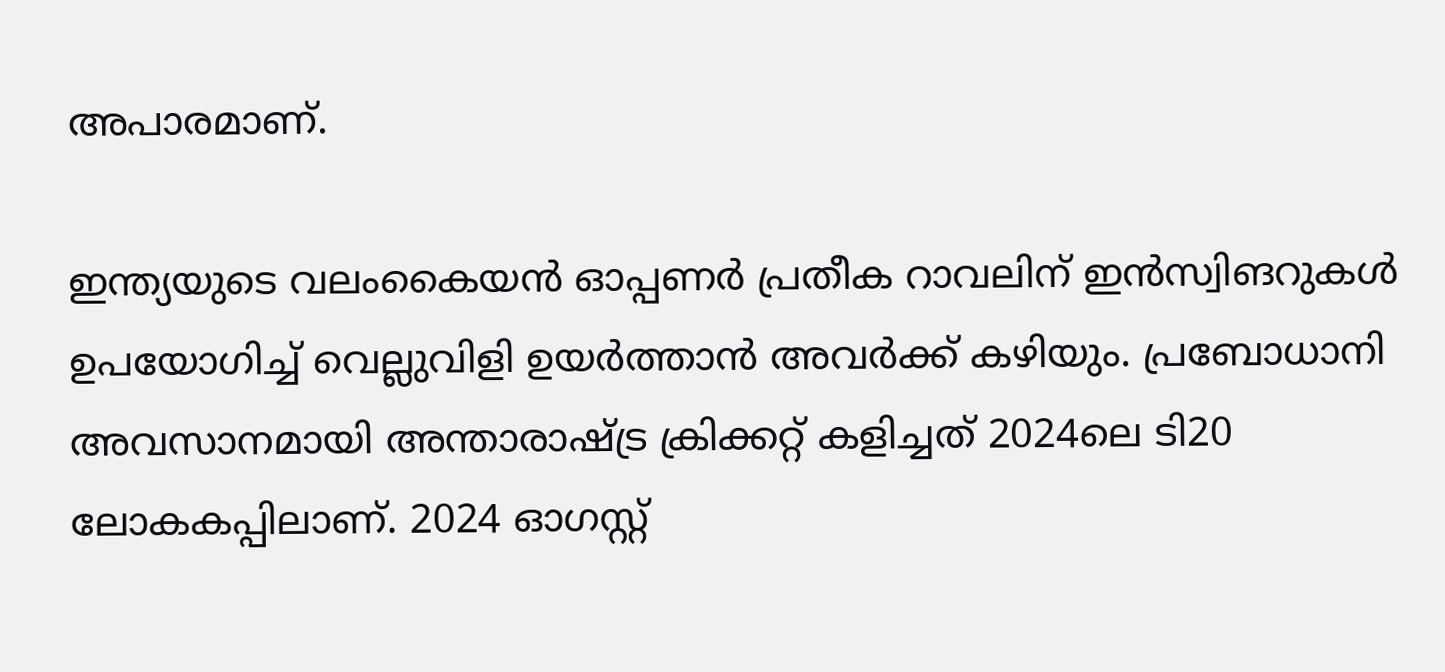അപാരമാണ്.

ഇന്ത്യയുടെ വലംകൈയന്‍ ഓപ്പണര്‍ പ്രതീക റാവലിന് ഇന്‍സ്വിങറുകള്‍ ഉപയോഗിച്ച്‌ വെല്ലുവിളി ഉയര്‍ത്താന്‍ അവർക്ക് കഴിയും. പ്രബോധാനി അവസാനമായി അന്താരാഷ്ട്ര ക്രിക്കറ്റ് കളിച്ചത് 2024ലെ ടി20 ലോകകപ്പിലാണ്. 2024 ഓഗസ്റ്റ്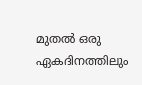മുതല്‍ ഒരു ഏകദിനത്തിലും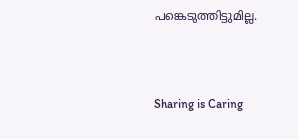പങ്കെടുത്തിട്ടുമില്ല.



Sharing is Caring